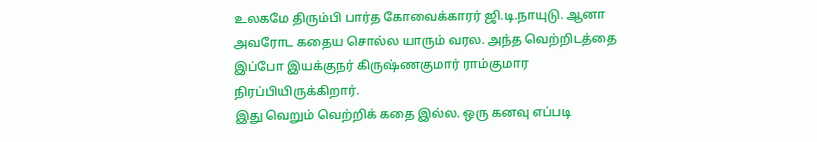உலகமே திரும்பி பார்த கோவைக்காரர் ஜி.டி.நாயுடு. ஆனா அவரோட கதைய சொல்ல யாரும் வரல. அந்த வெற்றிடத்தை இப்போ இயக்குநர் கிருஷ்ணகுமார் ராம்குமார நிரப்பியிருக்கிறார்.
இது வெறும் வெற்றிக் கதை இல்ல. ஒரு கனவு எப்படி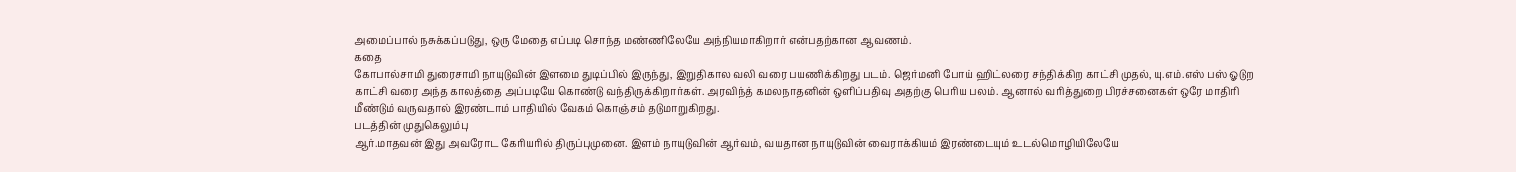அமைப்பால் நசுக்கப்படுது, ஒரு மேதை எப்படி சொந்த மண்ணிலேயே அந்நியமாகிறார் என்பதற்கான ஆவணம்.
கதை
கோபால்சாமி துரைசாமி நாயுடுவின் இளமை துடிப்பில் இருந்து, இறுதிகால வலி வரை பயணிக்கிறது படம். ஜெர்மனி போய் ஹிட்லரை சந்திக்கிற காட்சி முதல், யு.எம்.எஸ் பஸ் ஓடுற காட்சி வரை அந்த காலத்தை அப்படியே கொண்டு வந்திருக்கிறார்கள். அரவிந்த் கமலநாதனின் ஒளிப்பதிவு அதற்கு பெரிய பலம். ஆனால் வரித்துறை பிரச்சனைகள் ஒரே மாதிரி மீண்டும் வருவதால் இரண்டாம் பாதியில் வேகம் கொஞ்சம் தடுமாறுகிறது.
படத்தின் முதுகெலும்பு
ஆர்.மாதவன் இது அவரோட கேரியரில் திருப்புமுனை. இளம் நாயுடுவின் ஆர்வம், வயதான நாயுடுவின் வைராக்கியம் இரண்டையும் உடல்மொழியிலேயே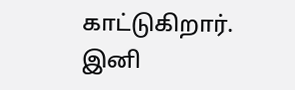காட்டுகிறார். இனி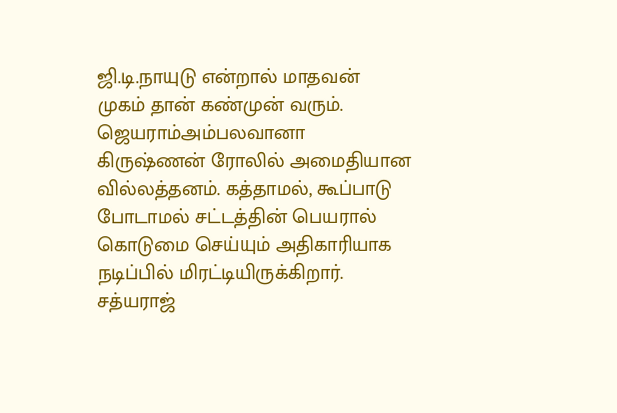ஜி.டி.நாயுடு என்றால் மாதவன் முகம் தான் கண்முன் வரும்.
ஜெயராம்அம்பலவானா கிருஷ்ணன் ரோலில் அமைதியான வில்லத்தனம். கத்தாமல், கூப்பாடு போடாமல் சட்டத்தின் பெயரால் கொடுமை செய்யும் அதிகாரியாக நடிப்பில் மிரட்டியிருக்கிறார்.
சத்யராஜ்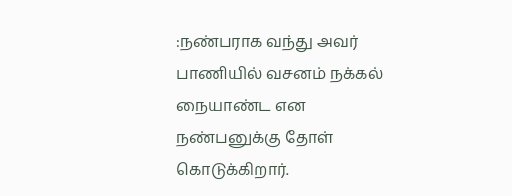:நண்பராக வந்து அவர் பாணியில் வசனம் நக்கல் நையாண்ட என நண்பனுக்கு தோள் கொடுக்கிறார்.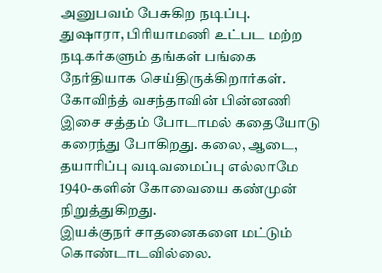அனுபவம் பேசுகிற நடிப்பு.
துஷாரா, பிரியாமணி உட்பட மற்ற நடிகர்களும் தங்கள் பங்கை நேர்தியாக செய்திருக்கிறார்கள்.
கோவிந்த் வசந்தாவின் பின்னணி இசை சத்தம் போடாமல் கதையோடு கரைந்து போகிறது. கலை, ஆடை, தயாரிப்பு வடிவமைப்பு எல்லாமே 1940-களின் கோவையை கண்முன் நிறுத்துகிறது.
இயக்குநர் சாதனைகளை மட்டும் கொண்டாடவில்லை.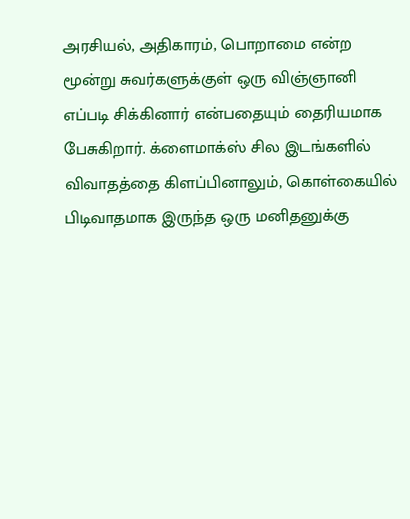அரசியல், அதிகாரம், பொறாமை என்ற மூன்று சுவர்களுக்குள் ஒரு விஞ்ஞானி எப்படி சிக்கினார் என்பதையும் தைரியமாக பேசுகிறார். க்ளைமாக்ஸ் சில இடங்களில் விவாதத்தை கிளப்பினாலும், கொள்கையில் பிடிவாதமாக இருந்த ஒரு மனிதனுக்கு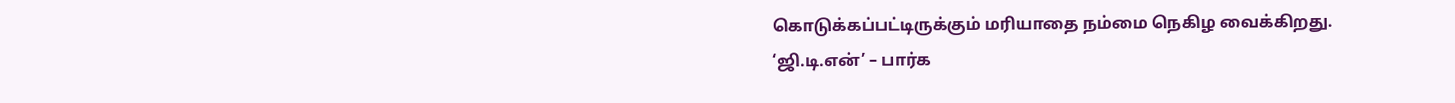கொடுக்கப்பட்டிருக்கும் மரியாதை நம்மை நெகிழ வைக்கிறது.
‘ஜி.டி.என்’ – பார்க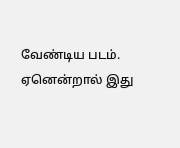வேண்டிய படம்.
ஏனென்றால் இது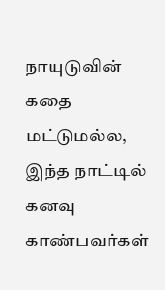நாயுடுவின் கதை மட்டுமல்ல, இந்த நாட்டில் கனவு காண்பவர்கள்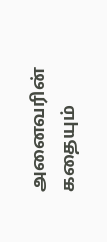அனைவரின் கதையும்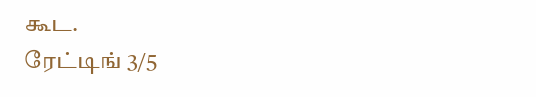கூட.
ரேட்டிங் 3/5